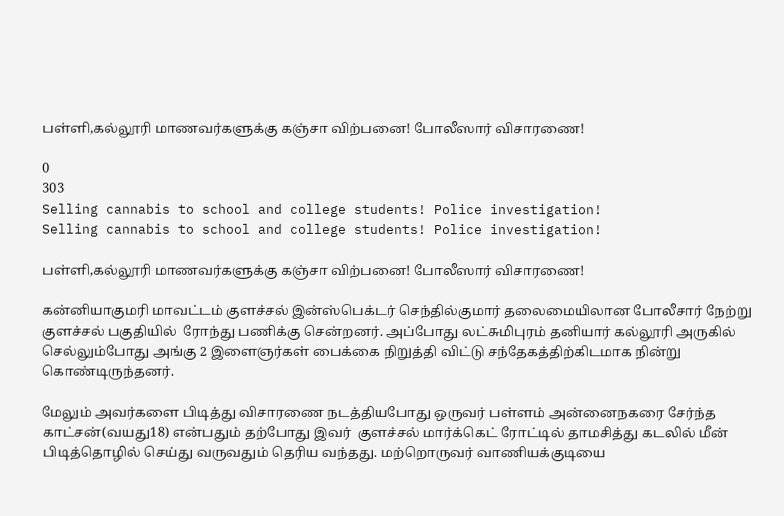பள்ளி,கல்லூரி மாணவர்களுக்கு கஞ்சா விற்பனை! போலீஸார் விசாரணை!

0
303
Selling cannabis to school and college students! Police investigation!
Selling cannabis to school and college students! Police investigation!

பள்ளி,கல்லூரி மாணவர்களுக்கு கஞ்சா விற்பனை! போலீஸார் விசாரணை!

கன்னியாகுமரி மாவட்டம் குளச்சல் இன்ஸ்பெக்டர் செந்தில்குமார் தலைமையிலான போலீசார் நேற்று குளச்சல் பகுதியில்  ரோந்து பணிக்கு சென்றனர். அப்போது லட்சுமிபுரம் தனியார் கல்லூரி அருகில் செல்லும்போது அங்கு 2 இளைஞர்கள் பைக்கை நிறுத்தி விட்டு சந்தேகத்திற்கிடமாக நின்று கொண்டிருந்தனர்.

மேலும் அவர்களை பிடித்து விசாரணை நடத்தியபோது ஒருவர் பள்ளம் அன்னைநகரை சேர்ந்த காட்சன்(வயது18) என்பதும் தற்போது இவர்  குளச்சல் மார்க்கெட் ரோட்டில் தாமசித்து கடலில் மீன் பிடித்தொழில் செய்து வருவதும் தெரிய வந்தது. மற்றொருவர் வாணியக்குடியை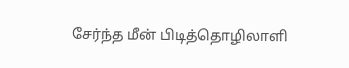சேர்ந்த மீன் பிடித்தொழிலாளி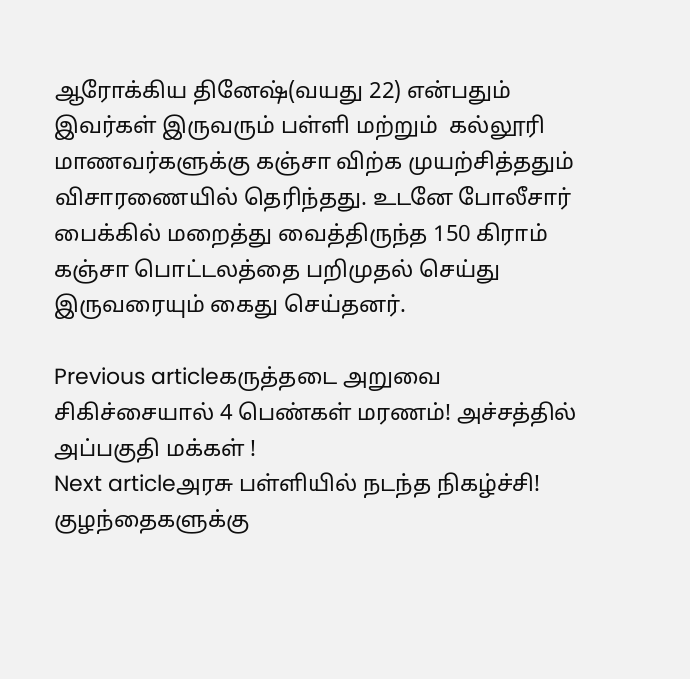ஆரோக்கிய தினேஷ்(வயது 22) என்பதும் இவர்கள் இருவரும் பள்ளி மற்றும்  கல்லூரி மாணவர்களுக்கு கஞ்சா விற்க முயற்சித்ததும் விசாரணையில் தெரிந்தது. உடனே போலீசார் பைக்கில் மறைத்து வைத்திருந்த 150 கிராம் கஞ்சா பொட்டலத்தை பறிமுதல் செய்து இருவரையும் கைது செய்தனர்.

Previous articleகருத்தடை அறுவை சிகிச்சையால் 4 பெண்கள் மரணம்! அச்சத்தில் அப்பகுதி மக்கள் !
Next articleஅரசு பள்ளியில் நடந்த நிகழ்ச்சி! குழந்தைகளுக்கு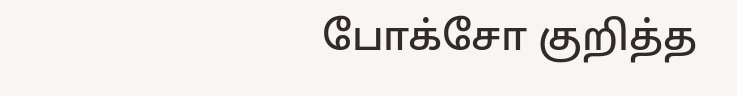போக்சோ குறித்த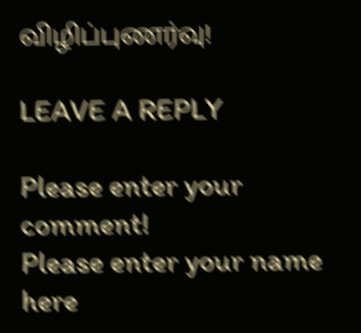விழிப்புணர்வு!

LEAVE A REPLY

Please enter your comment!
Please enter your name here